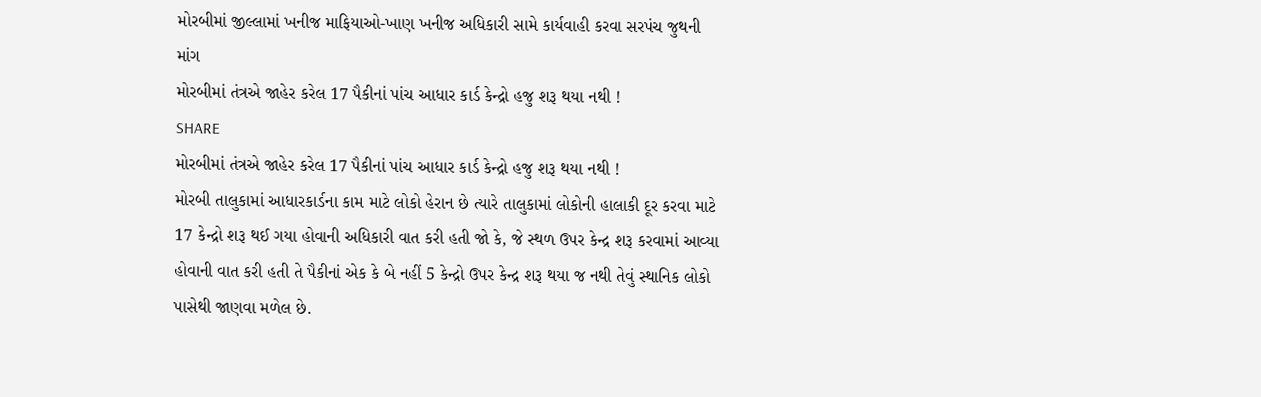મોરબીમાં જીલ્લામાં ખનીજ માફિયાઓ-ખાણ ખનીજ અધિકારી સામે કાર્યવાહી કરવા સરપંચ જુથની માંગ
મોરબીમાં તંત્રએ જાહેર કરેલ 17 પૈકીનાં પાંચ આધાર કાર્ડ કેન્દ્રો હજુ શરૂ થયા નથી !
SHARE
મોરબીમાં તંત્રએ જાહેર કરેલ 17 પૈકીનાં પાંચ આધાર કાર્ડ કેન્દ્રો હજુ શરૂ થયા નથી !
મોરબી તાલુકામાં આધારકાર્ડના કામ માટે લોકો હેરાન છે ત્યારે તાલુકામાં લોકોની હાલાકી દૂર કરવા માટે 17 કેન્દ્રો શરૂ થઈ ગયા હોવાની અધિકારી વાત કરી હતી જો કે, જે સ્થળ ઉપર કેન્દ્ર શરૂ કરવામાં આવ્યા હોવાની વાત કરી હતી તે પૈકીનાં એક કે બે નહીં 5 કેન્દ્રો ઉપર કેન્દ્ર શરૂ થયા જ નથી તેવું સ્થાનિક લોકો પાસેથી જાણવા મળેલ છે.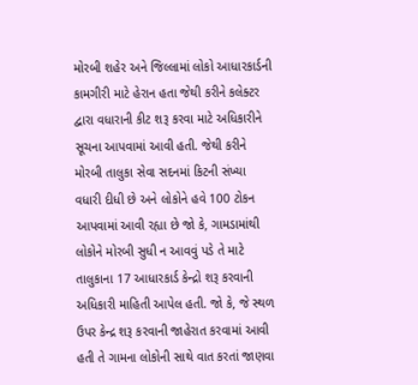મોરબી શહેર અને જિલ્લામાં લોકો આધારકાર્ડની કામગીરી માટે હેરાન હતા જેથી કરીને કલેક્ટર દ્વારા વધારાની કીટ શરૂ કરવા માટે અધિકારીને સૂચના આપવામાં આવી હતી. જેથી કરીને મોરબી તાલુકા સેવા સદનમાં કિટની સંખ્યા વધારી દીધી છે અને લોકોને હવે 100 ટોકન આપવામાં આવી રહ્યા છે જો કે, ગામડામાંથી લોકોને મોરબી સુધી ન આવવું પડે તે માટે તાલુકાના 17 આધારકાર્ડ કેન્દ્રો શરૂ કરવાની અધિકારી માહિતી આપેલ હતી. જો કે, જે સ્થળ ઉપર કેન્દ્ર શરૂ કરવાની જાહેરાત કરવામાં આવી હતી તે ગામના લોકોની સાથે વાત કરતાં જાણવા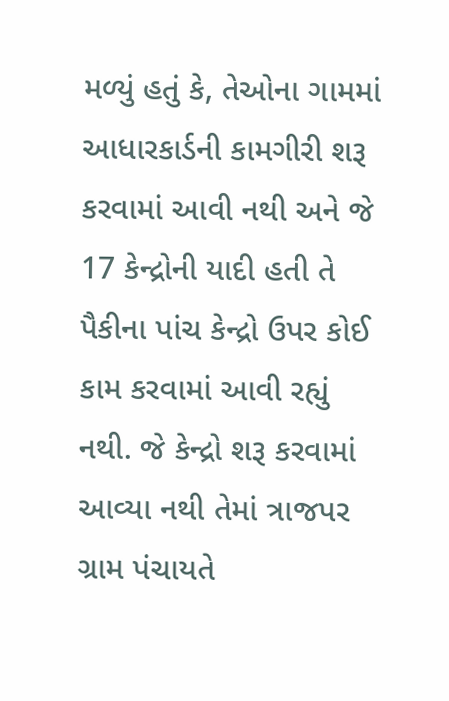મળ્યું હતું કે, તેઓના ગામમાં આધારકાર્ડની કામગીરી શરૂ કરવામાં આવી નથી અને જે 17 કેન્દ્રોની યાદી હતી તે પૈકીના પાંચ કેન્દ્રો ઉપર કોઈ કામ કરવામાં આવી રહ્યું નથી. જે કેન્દ્રો શરૂ કરવામાં આવ્યા નથી તેમાં ત્રાજપર ગ્રામ પંચાયતે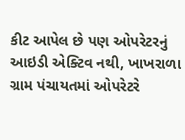કીટ આપેલ છે પણ ઓપરેટરનું આઇડી એક્ટિવ નથી, ખાખરાળા ગ્રામ પંચાયતમાં ઓપરેટરે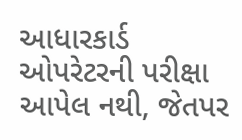આધારકાર્ડ ઓપરેટરની પરીક્ષા આપેલ નથી, જેતપર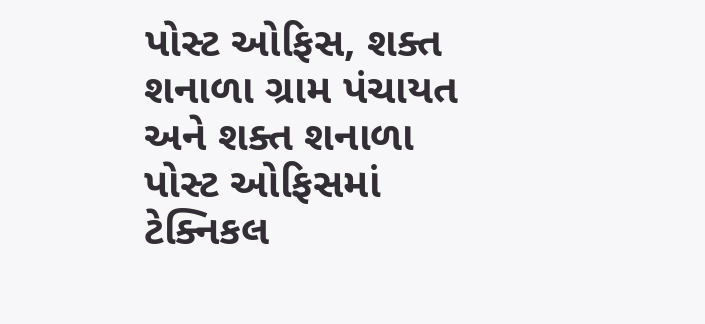પોસ્ટ ઓફિસ, શક્ત શનાળા ગ્રામ પંચાયત અને શક્ત શનાળા પોસ્ટ ઓફિસમાં ટેક્નિકલ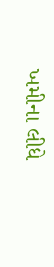ખમીના લીધે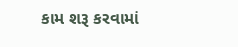કામ શરૂ કરવામાં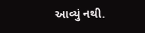આવ્યું નથી.